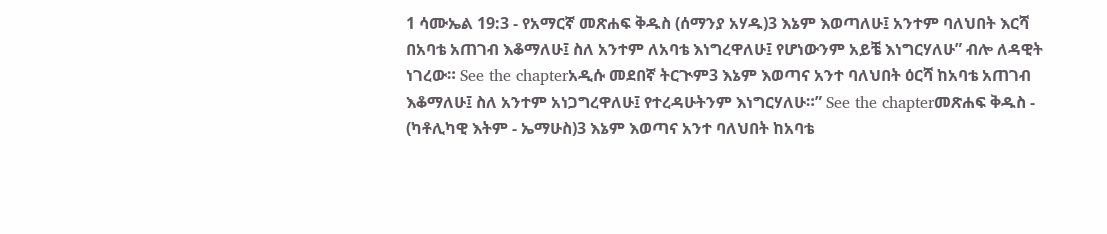1 ሳሙኤል 19:3 - የአማርኛ መጽሐፍ ቅዱስ (ሰማንያ አሃዱ)3 እኔም እወጣለሁ፤ አንተም ባለህበት እርሻ በአባቴ አጠገብ እቆማለሁ፤ ስለ አንተም ለአባቴ እነግረዋለሁ፤ የሆነውንም አይቼ እነግርሃለሁ” ብሎ ለዳዊት ነገረው። See the chapterአዲሱ መደበኛ ትርጒም3 እኔም እወጣና አንተ ባለህበት ዕርሻ ከአባቴ አጠገብ እቆማለሁ፤ ስለ አንተም አነጋግረዋለሁ፤ የተረዳሁትንም እነግርሃለሁ።” See the chapterመጽሐፍ ቅዱስ - (ካቶሊካዊ እትም - ኤማሁስ)3 እኔም እወጣና አንተ ባለህበት ከአባቴ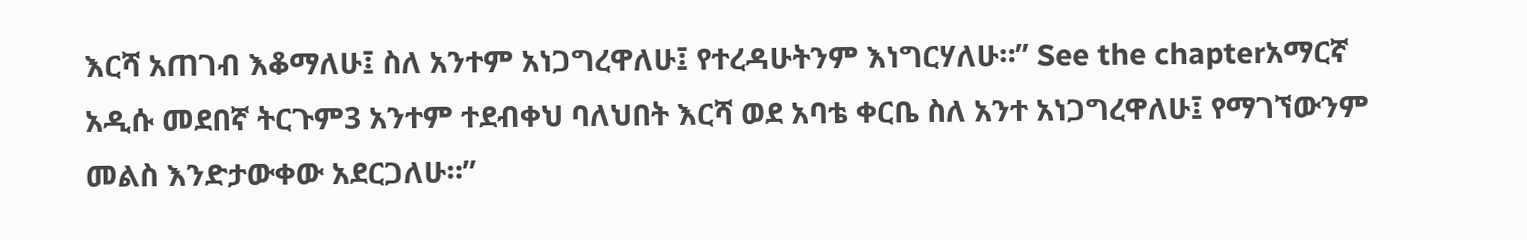እርሻ አጠገብ እቆማለሁ፤ ስለ አንተም አነጋግረዋለሁ፤ የተረዳሁትንም እነግርሃለሁ።” See the chapterአማርኛ አዲሱ መደበኛ ትርጉም3 አንተም ተደብቀህ ባለህበት እርሻ ወደ አባቴ ቀርቤ ስለ አንተ አነጋግረዋለሁ፤ የማገኘውንም መልስ እንድታውቀው አደርጋለሁ።”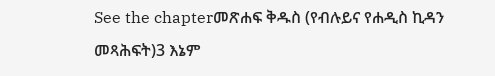See the chapterመጽሐፍ ቅዱስ (የብሉይና የሐዲስ ኪዳን መጻሕፍት)3 እኔም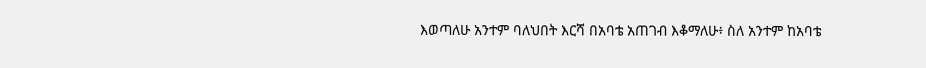እወጣለሁ አንተም ባለህበት እርሻ በአባቴ አጠገብ እቆማለሁ፥ ስለ አንተም ከአባቴ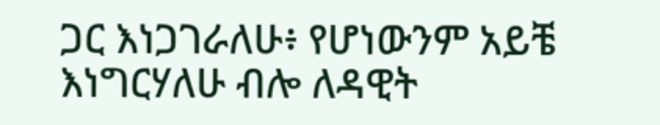ጋር እነጋገራለሁ፥ የሆነውንም አይቼ እነግርሃለሁ ብሎ ለዳዊት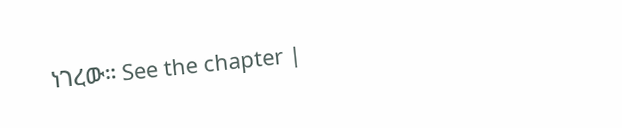ነገረው። See the chapter |